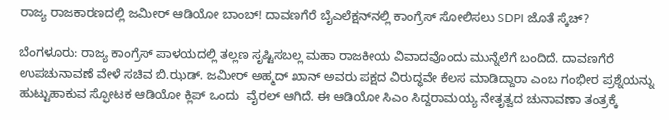ರಾಜ್ಯ ರಾಜಕಾರಣದಲ್ಲಿ ಜಮೀರ್ ಆಡಿಯೋ ಬಾಂಬ್! ದಾವಣಗೆರೆ ಬೈಎಲೆಕ್ಷನ್‌ನಲ್ಲಿ ಕಾಂಗ್ರೆಸ್‌ ಸೋಲಿಸಲು SDPI ಜೊತೆ ಸ್ಕೆಚ್?

ಬೆಂಗಳೂರು: ರಾಜ್ಯ ಕಾಂಗ್ರೆಸ್ ಪಾಳಯದಲ್ಲಿ ತಲ್ಲಣ ಸೃಷ್ಟಿಸಬಲ್ಲ ಮಹಾ ರಾಜಕೀಯ ವಿವಾದವೊಂದು ಮುನ್ನೆಲೆಗೆ ಬಂದಿದೆ. ದಾವಣಗೆರೆ ಉಪಚುನಾವಣೆ ವೇಳೆ ಸಚಿವ ಬಿ.ಝಡ್. ಜಮೀರ್ ಅಹ್ಮದ್ ಖಾನ್ ಅವರು ಪಕ್ಷದ ವಿರುದ್ಧವೇ ಕೆಲಸ ಮಾಡಿದ್ದಾರಾ ಎಂಬ ಗಂಭೀರ ಪ್ರಶ್ನೆಯನ್ನು ಹುಟ್ಟುಹಾಕುವ ಸ್ಫೋಟಕ ಆಡಿಯೋ ಕ್ಲಿಪ್ ಒಂದು  ವೈರಲ್ ಆಗಿದೆ. ಈ ಆಡಿಯೋ ಸಿಎಂ ಸಿದ್ದರಾಮಯ್ಯ ನೇತೃತ್ವದ ಚುನಾವಣಾ ತಂತ್ರಕ್ಕೆ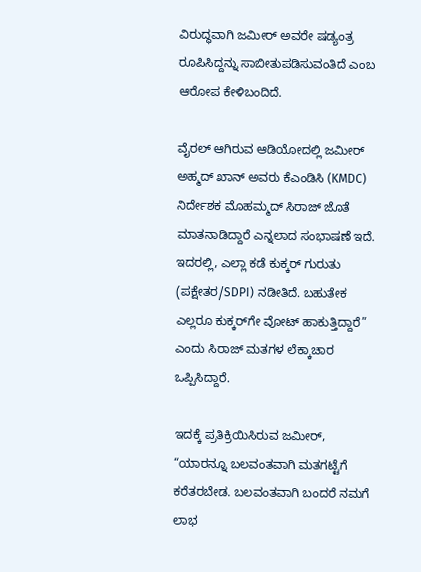ವಿರುದ್ಧವಾಗಿ ಜಮೀರ್ ಅವರೇ ಷಡ್ಯಂತ್ರ ರೂಪಿಸಿದ್ದನ್ನು ಸಾಬೀತುಪಡಿಸುವಂತಿದೆ ಎಂಬ ಆರೋಪ ಕೇಳಿಬಂದಿದೆ.

ವೈರಲ್ ಆಗಿರುವ ಆಡಿಯೋದಲ್ಲಿ ಜಮೀರ್ ಅಹ್ಮದ್ ಖಾನ್ ಅವರು ಕೆಎಂಡಿಸಿ (KMDC) ನಿರ್ದೇಶಕ ಮೊಹಮ್ಮದ್ ಸಿರಾಜ್ ಜೊತೆ ಮಾತನಾಡಿದ್ದಾರೆ ಎನ್ನಲಾದ ಸಂಭಾಷಣೆ ಇದೆ. ಇದರಲ್ಲಿ, ಎಲ್ಲಾ ಕಡೆ ಕುಕ್ಕರ್ ಗುರುತು (ಪಕ್ಷೇತರ/SDPI) ನಡೀತಿದೆ. ಬಹುತೇಕ ಎಲ್ಲರೂ ಕುಕ್ಕರ್‌ಗೇ ವೋಟ್ ಹಾಕುತ್ತಿದ್ದಾರೆ” ಎಂದು ಸಿರಾಜ್ ಮತಗಳ ಲೆಕ್ಕಾಚಾರ ಒಪ್ಪಿಸಿದ್ದಾರೆ.

ಇದಕ್ಕೆ ಪ್ರತಿಕ್ರಿಯಿಸಿರುವ ಜಮೀರ್, “ಯಾರನ್ನೂ ಬಲವಂತವಾಗಿ ಮತಗಟ್ಟೆಗೆ ಕರೆತರಬೇಡ. ಬಲವಂತವಾಗಿ ಬಂದರೆ ನಮಗೆ ಲಾಭ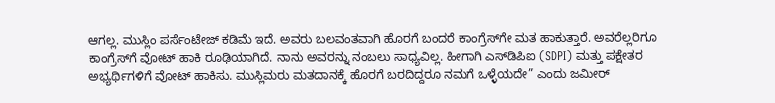ಆಗಲ್ಲ. ಮುಸ್ಲಿಂ ಪರ್ಸೆಂಟೇಜ್ ಕಡಿಮೆ ಇದೆ. ಅವರು ಬಲವಂತವಾಗಿ ಹೊರಗೆ ಬಂದರೆ ಕಾಂಗ್ರೆಸ್‌ಗೇ ಮತ ಹಾಕುತ್ತಾರೆ. ಅವರೆಲ್ಲರಿಗೂ ಕಾಂಗ್ರೆಸ್‌ಗೆ ವೋಟ್ ಹಾಕಿ ರೂಢಿಯಾಗಿದೆ. ನಾನು ಅವರನ್ನು ನಂಬಲು ಸಾಧ್ಯವಿಲ್ಲ. ಹೀಗಾಗಿ ಎಸ್‌ಡಿಪಿಐ (SDPI) ಮತ್ತು ಪಕ್ಷೇತರ ಅಭ್ಯರ್ಥಿಗಳಿಗೆ ವೋಟ್ ಹಾಕಿಸು. ಮುಸ್ಲಿಮರು ಮತದಾನಕ್ಕೆ ಹೊರಗೆ ಬರದಿದ್ದರೂ ನಮಗೆ ಒಳ್ಳೆಯದೇ” ಎಂದು ಜಮೀರ್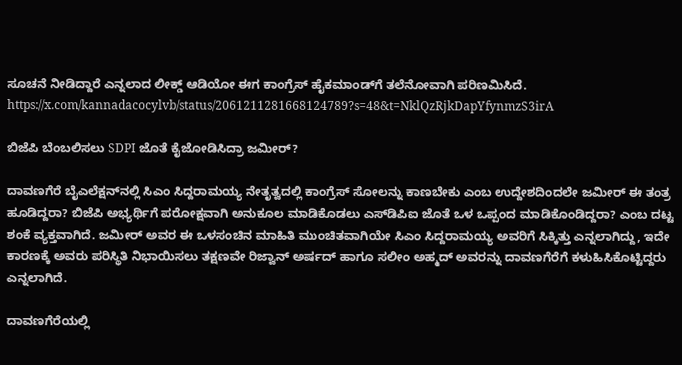ಸೂಚನೆ ನೀಡಿದ್ದಾರೆ ಎನ್ನಲಾದ ಲೀಕ್ಡ್ ಆಡಿಯೋ ಈಗ ಕಾಂಗ್ರೆಸ್ ಹೈಕಮಾಂಡ್‌ಗೆ ತಲೆನೋವಾಗಿ ಪರಿಣಮಿಸಿದೆ.
https://x.com/kannadacocylvb/status/2061211281668124789?s=48&t=NklQzRjkDapYfynmzS3irA

ಬಿಜೆಪಿ ಬೆಂಬಲಿಸಲು SDPI ಜೊತೆ ಕೈಜೋಡಿಸಿದ್ರಾ ಜಮೀರ್?

ದಾವಣಗೆರೆ ಬೈಎಲೆಕ್ಷನ್‌ನಲ್ಲಿ ಸಿಎಂ ಸಿದ್ದರಾಮಯ್ಯ ನೇತೃತ್ವದಲ್ಲಿ ಕಾಂಗ್ರೆಸ್ ಸೋಲನ್ನು ಕಾಣಬೇಕು ಎಂಬ ಉದ್ದೇಶದಿಂದಲೇ ಜಮೀರ್ ಈ ತಂತ್ರ ಹೂಡಿದ್ದರಾ? ಬಿಜೆಪಿ ಅಭ್ಯರ್ಥಿಗೆ ಪರೋಕ್ಷವಾಗಿ ಅನುಕೂಲ ಮಾಡಿಕೊಡಲು ಎಸ್‌ಡಿಪಿಐ ಜೊತೆ ಒಳ ಒಪ್ಪಂದ ಮಾಡಿಕೊಂಡಿದ್ದರಾ? ಎಂಬ ದಟ್ಟ ಶಂಕೆ ವ್ಯಕ್ತವಾಗಿದೆ. ಜಮೀರ್ ಅವರ ಈ ಒಳಸಂಚಿನ ಮಾಹಿತಿ ಮುಂಚಿತವಾಗಿಯೇ ಸಿಎಂ ಸಿದ್ದರಾಮಯ್ಯ ಅವರಿಗೆ ಸಿಕ್ಕಿತ್ತು ಎನ್ನಲಾಗಿದ್ದು, ಇದೇ ಕಾರಣಕ್ಕೆ ಅವರು ಪರಿಸ್ಥಿತಿ ನಿಭಾಯಿಸಲು ತಕ್ಷಣವೇ ರಿಜ್ವಾನ್ ಅರ್ಷದ್ ಹಾಗೂ ಸಲೀಂ ಅಹ್ಮದ್ ಅವರನ್ನು ದಾವಣಗೆರೆಗೆ ಕಳುಹಿಸಿಕೊಟ್ಟಿದ್ದರು ಎನ್ನಲಾಗಿದೆ.

ದಾವಣಗೆರೆಯಲ್ಲಿ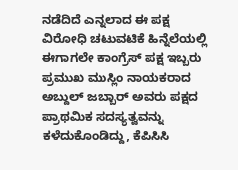ನಡೆದಿದೆ ಎನ್ನಲಾದ ಈ ಪಕ್ಷ ವಿರೋಧಿ ಚಟುವಟಿಕೆ ಹಿನ್ನೆಲೆಯಲ್ಲಿ ಈಗಾಗಲೇ ಕಾಂಗ್ರೆಸ್ ಪಕ್ಷ ಇಬ್ಬರು ಪ್ರಮುಖ ಮುಸ್ಲಿಂ ನಾಯಕರಾದ ಅಬ್ದುಲ್ ಜಬ್ಬಾರ್ ಅವರು ಪಕ್ಷದ ಪ್ರಾಥಮಿಕ ಸದಸ್ಯತ್ವವನ್ನು ಕಳೆದುಕೊಂಡಿದ್ದು, ಕೆಪಿಸಿಸಿ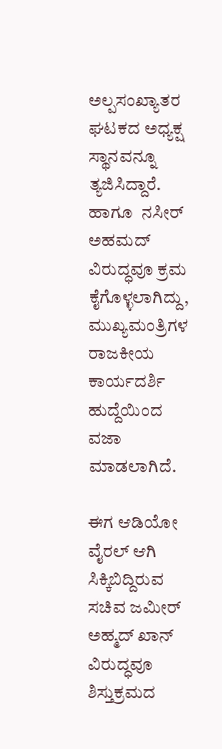ಅಲ್ಪಸಂಖ್ಯಾತರ ಘಟಕದ ಅಧ್ಯಕ್ಷ ಸ್ಥಾನವನ್ನೂ ತ್ಯಜಿಸಿದ್ದಾರೆ. ಹಾಗೂ  ನಸೀರ್ ಅಹಮದ್  ವಿರುದ್ಧವೂ ಕ್ರಮ ಕೈಗೊಳ್ಳಲಾಗಿದ್ದು, ಮುಖ್ಯಮಂತ್ರಿಗಳ ರಾಜಕೀಯ ಕಾರ್ಯದರ್ಶಿ ಹುದ್ದೆಯಿಂದ ವಜಾ ಮಾಡಲಾಗಿದೆ.

ಈಗ ಆಡಿಯೋ ವೈರಲ್ ಆಗಿ ಸಿಕ್ಕಿಬಿದ್ದಿರುವ ಸಚಿವ ಜಮೀರ್ ಅಹ್ಮದ್ ಖಾನ್ ವಿರುದ್ಧವೂ ಶಿಸ್ತುಕ್ರಮದ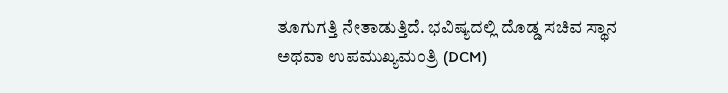ತೂಗುಗತ್ತಿ ನೇತಾಡುತ್ತಿದೆ. ಭವಿಷ್ಯದಲ್ಲಿ ದೊಡ್ಡ ಸಚಿವ ಸ್ಥಾನ ಅಥವಾ ಉಪಮುಖ್ಯಮಂತ್ರಿ (DCM)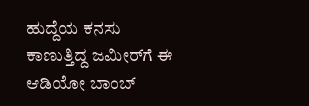ಹುದ್ದೆಯ ಕನಸು ಕಾಣುತ್ತಿದ್ದ ಜಮೀರ್‌ಗೆ ಈ ಆಡಿಯೋ ಬಾಂಬ್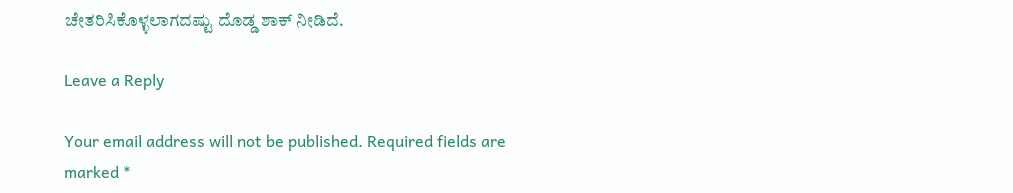ಚೇತರಿಸಿಕೊಳ್ಳಲಾಗದಷ್ಟು ದೊಡ್ಡ ಶಾಕ್ ನೀಡಿದೆ.

Leave a Reply

Your email address will not be published. Required fields are marked *